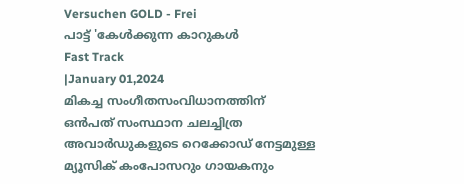Versuchen GOLD - Frei
പാട്ട് 'കേൾക്കുന്ന കാറുകൾ
Fast Track
|January 01,2024
മികച്ച സംഗീതസംവിധാനത്തിന് ഒൻപത് സംസ്ഥാന ചലച്ചിത്ര അവാർഡുകളുടെ റെക്കോഡ് നേട്ടമുള്ള മ്യൂസിക് കംപോസറും ഗായകനും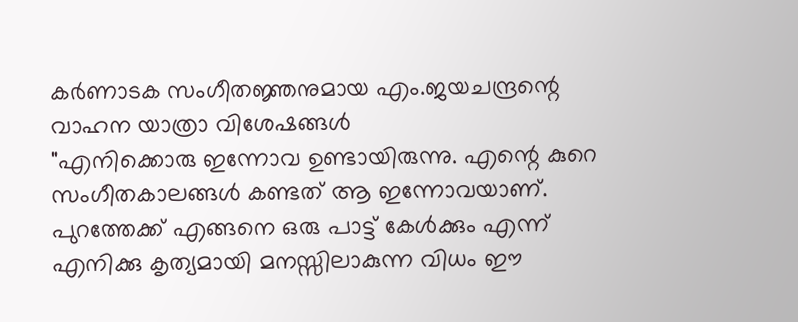കർണാടക സംഗീതജ്ഞനുമായ എം.ജയചന്ദ്രന്റെ വാഹന യാത്രാ വിശേഷങ്ങൾ
"എനിക്കൊരു ഇന്നോവ ഉണ്ടായിരുന്നു. എന്റെ കുറെ സംഗീതകാലങ്ങൾ കണ്ടത് ആ ഇന്നോവയാണ്. പുറത്തേക്ക് എങ്ങനെ ഒരു പാട്ട് കേൾക്കും എന്ന് എനിക്കു കൃത്യമായി മനസ്സിലാകുന്ന വിധം ഈ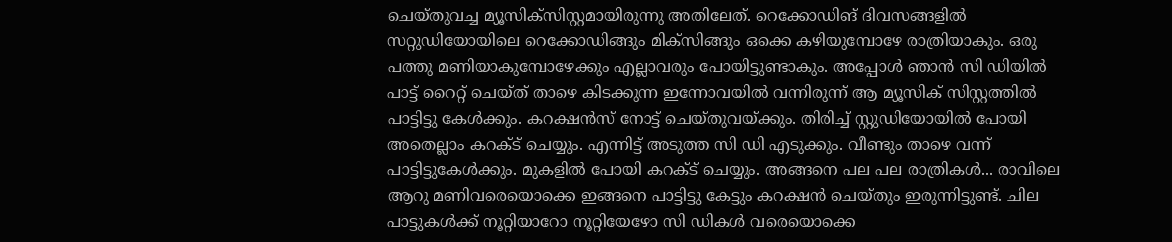ചെയ്തുവച്ച മ്യൂസിക്സിസ്റ്റമായിരുന്നു അതിലേത്. റെക്കോഡിങ് ദിവസങ്ങളിൽ സറ്റുഡിയോയിലെ റെക്കോഡിങ്ങും മിക്സിങ്ങും ഒക്കെ കഴിയുമ്പോഴേ രാത്രിയാകും. ഒരു പത്തു മണിയാകുമ്പോഴേക്കും എല്ലാവരും പോയിട്ടുണ്ടാകും. അപ്പോൾ ഞാൻ സി ഡിയിൽ പാട്ട് റൈറ്റ് ചെയ്ത് താഴെ കിടക്കുന്ന ഇന്നോവയിൽ വന്നിരുന്ന് ആ മ്യൂസിക് സിസ്റ്റത്തിൽ പാട്ടിട്ടു കേൾക്കും. കറക്ഷൻസ് നോട്ട് ചെയ്തുവയ്ക്കും. തിരിച്ച് സ്റ്റുഡിയോയിൽ പോയി അതെല്ലാം കറക്ട് ചെയ്യും. എന്നിട്ട് അടുത്ത സി ഡി എടുക്കും. വീണ്ടും താഴെ വന്ന് പാട്ടിട്ടുകേൾക്കും. മുകളിൽ പോയി കറക്ട് ചെയ്യും. അങ്ങനെ പല പല രാത്രികൾ... രാവിലെ ആറു മണിവരെയൊക്കെ ഇങ്ങനെ പാട്ടിട്ടു കേട്ടും കറക്ഷൻ ചെയ്തും ഇരുന്നിട്ടുണ്ട്. ചില പാട്ടുകൾക്ക് നൂറ്റിയാറോ നൂറ്റിയേഴോ സി ഡികൾ വരെയൊക്കെ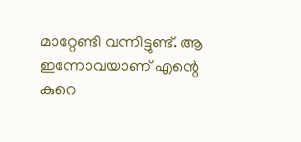മാറ്റേണ്ടി വന്നിട്ടുണ്ട്. ആ ഇന്നോവയാണ് എന്റെ കുറെ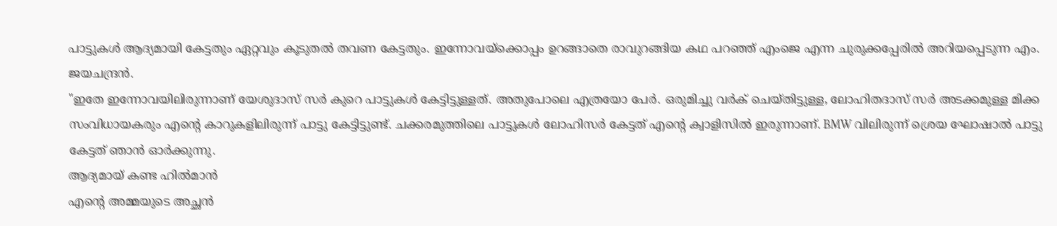പാട്ടുകൾ ആദ്യമായി കേട്ടതും ഏറ്റവും കൂടുതൽ തവണ കേട്ടതും. ഇന്നോവയ്ക്കൊപ്പം ഉറങ്ങാതെ രാവുറങ്ങിയ കഥ പറഞ്ഞ് എംജെ എന്ന ചുരുക്കപ്പേരിൽ അറിയപ്പെടുന്ന എം. ജയചന്ദ്രൻ.
"ഇതേ ഇന്നോവയിലിരുന്നാണ് യേശുദാസ് സർ കുറെ പാട്ടുകൾ കേട്ടിട്ടുള്ളത്. അതുപോലെ എത്രയോ പേർ. ഒരുമിച്ചു വർക് ചെയ്തിട്ടുള്ള, ലോഹിതദാസ് സർ അടക്കമുള്ള മിക്ക സംവിധായകരും എന്റെ കാറുകളിലിരുന്ന് പാട്ടു കേട്ടിട്ടുണ്ട്. ചക്കരമുത്തിലെ പാട്ടുകൾ ലോഹിസർ കേട്ടത് എന്റെ ക്വാളിസിൽ ഇരുന്നാണ്. BMW വിലിരുന്ന് ശ്രെയ ഘോഷാൽ പാട്ടു കേട്ടത് ഞാൻ ഓർക്കുന്നു.
ആദ്യമായ് കണ്ട ഹിൽമാൻ
എന്റെ അമ്മയുടെ അച്ഛൻ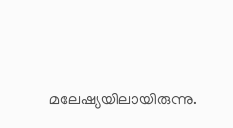മലേഷ്യയിലായിരുന്നു.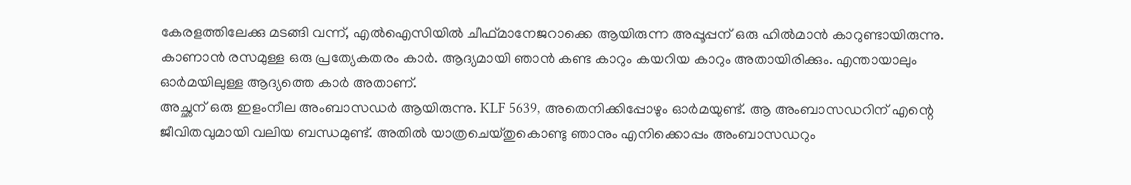കേരളത്തിലേക്കു മടങ്ങി വന്ന്, എൽഐസിയിൽ ചീഫ്മാനേജറാക്കെ ആയിരുന്ന അപ്പൂപ്പന് ഒരു ഹിൽമാൻ കാറുണ്ടായിരുന്നു. കാണാൻ രസമുള്ള ഒരു പ്രത്യേകതരം കാർ. ആദ്യമായി ഞാൻ കണ്ട കാറും കയറിയ കാറും അതായിരിക്കും. എന്തായാലും ഓർമയിലുള്ള ആദ്യത്തെ കാർ അതാണ്.
അച്ഛന് ഒരു ഇളംനീല അംബാസഡർ ആയിരുന്നു. KLF 5639, അതെനിക്കിപ്പോഴും ഓർമയുണ്ട്. ആ അംബാസഡറിന് എന്റെ ജീവിതവുമായി വലിയ ബന്ധമുണ്ട്. അതിൽ യാത്രചെയ്തുകൊണ്ടു ഞാനും എനിക്കൊപ്പം അംബാസഡറും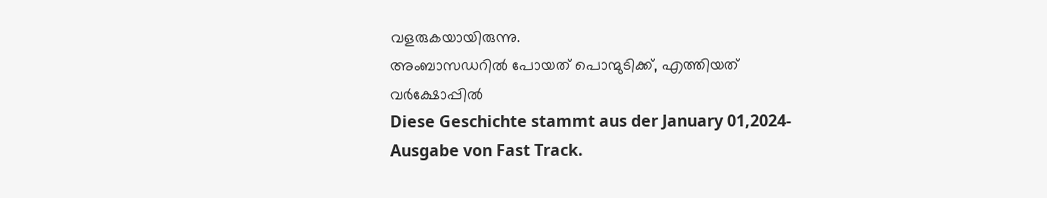വളരുകയായിരുന്നു.
അംബാസഡറിൽ പോയത് പൊന്മുടിക്ക്, എത്തിയത് വർക്ഷോപ്പിൽ
Diese Geschichte stammt aus der January 01,2024-Ausgabe von Fast Track.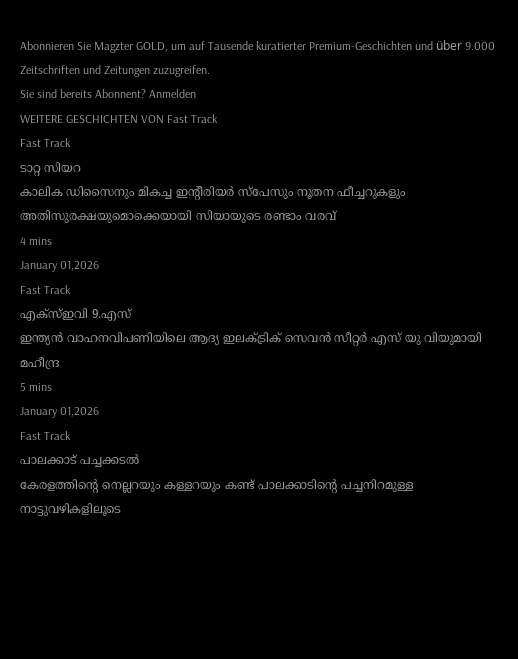Abonnieren Sie Magzter GOLD, um auf Tausende kuratierter Premium-Geschichten und über 9.000 Zeitschriften und Zeitungen zuzugreifen.
Sie sind bereits Abonnent? Anmelden
WEITERE GESCHICHTEN VON Fast Track
Fast Track
ടാറ്റ സിയറ
കാലിക ഡിസൈനും മികച്ച ഇന്റീരിയർ സ്പേസും നൂതന ഫീച്ചറുകളും അതിസുരക്ഷയുമൊക്കെയായി സിയായുടെ രണ്ടാം വരവ്
4 mins
January 01,2026
Fast Track
എക്സ്ഇവി 9.എസ്
ഇന്ത്യൻ വാഹനവിപണിയിലെ ആദ്യ ഇലക്ട്രിക് സെവൻ സീറ്റർ എസ് യു വിയുമായി മഹീന്ദ്ര
5 mins
January 01,2026
Fast Track
പാലക്കാട് പച്ചക്കടൽ
കേരളത്തിന്റെ നെല്ലറയും കള്ളറയും കണ്ട് പാലക്കാടിന്റെ പച്ചനിറമുള്ള നാട്ടുവഴികളിലൂടെ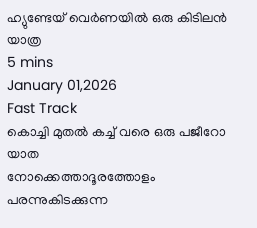ഹ്യുണ്ടേയ് വെർണയിൽ ഒരു കിടിലൻ യാത്ര
5 mins
January 01,2026
Fast Track
കൊച്ചി മുതൽ കച്ച് വരെ ഒരു പജീറോ യാത
നോക്കെത്താദൂരത്തോളം പരന്നുകിടക്കുന്ന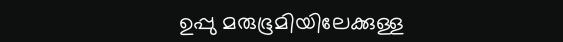ഉപ്പു മരുഭൂമിയിലേക്കുള്ള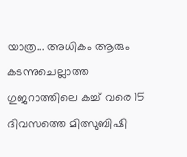യാത്ര... അധികം ആരും കടന്നുചെല്ലാത്ത ഗുജറാത്തിലെ കച്ച് വരെ 15 ദിവസത്തെ മിത്സുബിഷി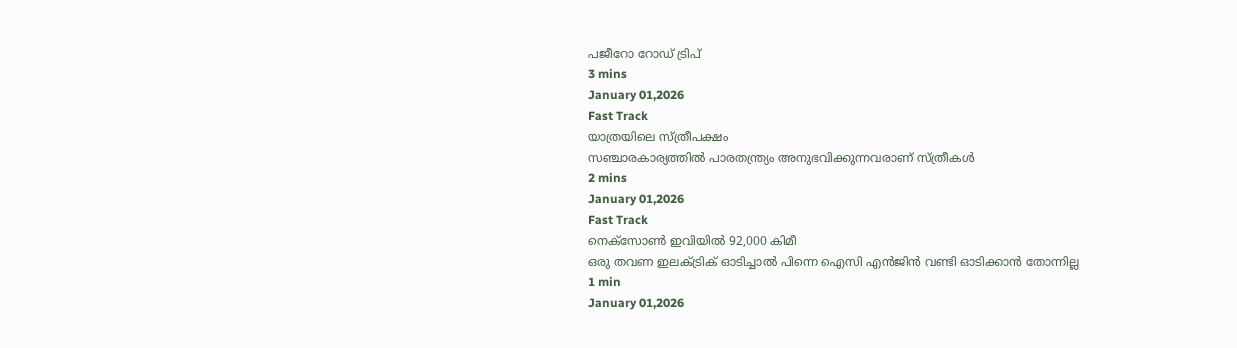പജീറോ റോഡ് ട്രിപ്
3 mins
January 01,2026
Fast Track
യാത്രയിലെ സ്ത്രീപക്ഷം
സഞ്ചാരകാര്യത്തിൽ പാരതന്ത്ര്യം അനുഭവിക്കുന്നവരാണ് സ്ത്രീകൾ
2 mins
January 01,2026
Fast Track
നെക്സോൺ ഇവിയിൽ 92,000 കിമീ
ഒരു തവണ ഇലക്ട്രിക് ഓടിച്ചാൽ പിന്നെ ഐസി എൻജിൻ വണ്ടി ഓടിക്കാൻ തോന്നില്ല
1 min
January 01,2026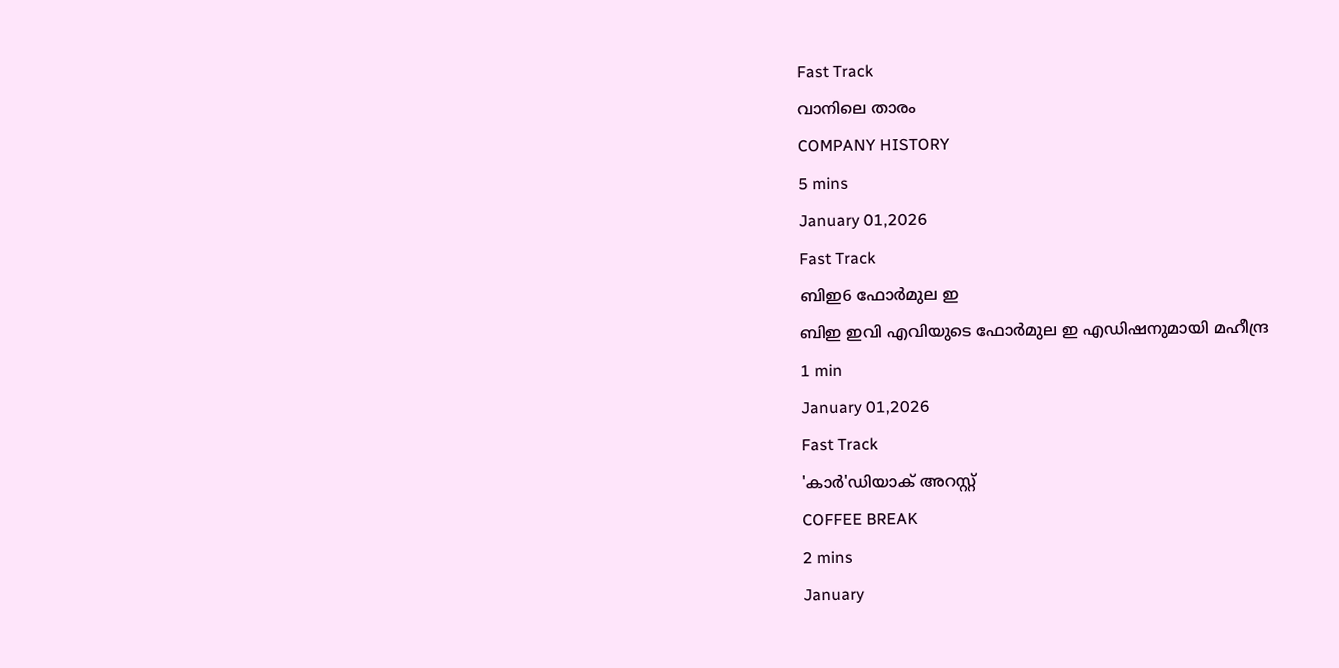Fast Track
വാനിലെ താരം
COMPANY HISTORY
5 mins
January 01,2026
Fast Track
ബിഇ6 ഫോർമുല ഇ
ബിഇ ഇവി എവിയുടെ ഫോർമുല ഇ എഡിഷനുമായി മഹീന്ദ്ര
1 min
January 01,2026
Fast Track
'കാർ'ഡിയാക് അറസ്റ്റ്
COFFEE BREAK
2 mins
January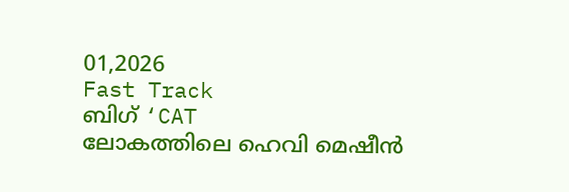01,2026
Fast Track
ബിഗ് ‘CAT
ലോകത്തിലെ ഹെവി മെഷീൻ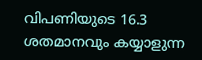വിപണിയുടെ 16.3 ശതമാനവും കയ്യാളുന്ന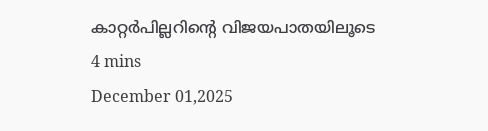കാറ്റർപില്ലറിന്റെ വിജയപാതയിലൂടെ
4 mins
December 01,2025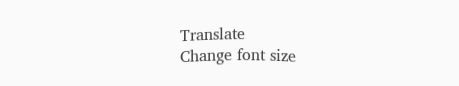Translate
Change font size